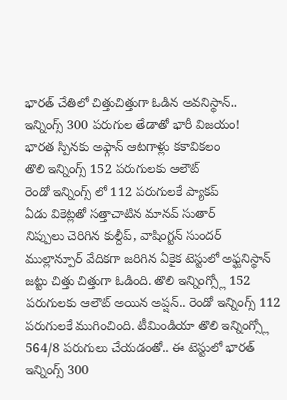భారత్ చేతిలో చిత్తుచిత్తుగా ఓడిన అవనిస్థాన్..
ఇన్నింగ్స్ 300 పరుగుల తేడాతో భారీ విజయం!
భారత స్పినకు అఫ్గాన్ ఆటగాళ్లు కకావికలం
తొలి ఇన్నింగ్స్ 152 పరుగులకు ఆలౌట్
రెండో ఇన్నింగ్స్ లో 112 పరుగులకే ప్యాకప్
ఏడు వికెట్లతో సత్తాచాటిన మానవ్ సుతార్
నిప్పులు చెరిగిన కుల్దీప్, వాషింగ్టన్ సుందర్
ముల్లాన్పూర్ వేదికగా జరిగిన ఏకైక టెస్టులో అఫ్ఘనిస్థాన్ జట్టు చిత్తు చిత్తుగా ఓడింది. తొలి ఇన్నింగ్స్లో 152 పరుగులకు ఆలౌట్ అయిన అప్షన్.. రెండో ఇన్నింగ్స్ 112 పరుగులకే ముగించింది. టీమిండియా తొలి ఇన్నింగ్స్లో 564/8 పరుగులు చేయడంతో.. ఈ టెస్టులో భారత్ ఇన్నింగ్స్ 300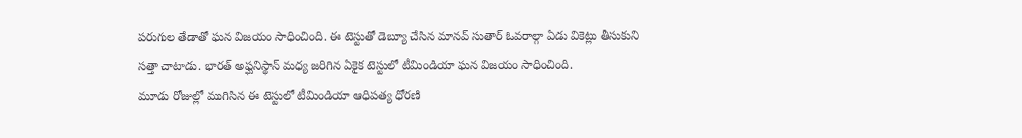పరుగుల తేడాతో ఘన విజయం సాధించింది. ఈ టెస్టుతో డెబ్యూ చేసిన మానవ్ సుతార్ ఓవరాల్గా ఏడు వికెట్లు తీసుకుని సత్తా చాటాడు. భారత్ అఫ్ఘనిస్థాన్ మధ్య జరిగిన ఏకైక టెస్టులో టీమిండియా ఘన విజయం సాధించింది.
మూడు రోజుల్లో ముగిసిన ఈ టెస్టులో టీమిండియా ఆధిపత్య ధోరణి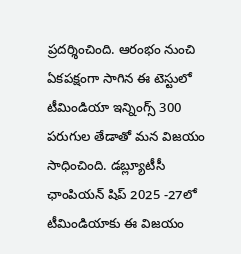ప్రదర్శించింది. ఆరంభం నుంచి ఏకపక్షంగా సాగిన ఈ టెస్టులో టీమిండియా ఇన్నింగ్స్ 300 పరుగుల తేడాతో మన విజయం సాధించింది. డబ్ల్యూటీసీ ఛాంపియన్ షిప్ 2025 -27లో టీమిండియాకు ఈ విజయం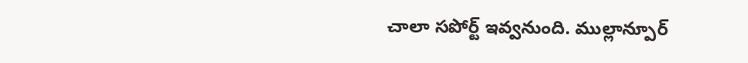చాలా సపోర్ట్ ఇవ్వనుంది. ముల్లాన్పూర్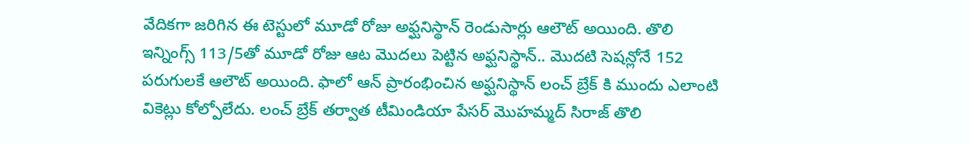వేదికగా జరిగిన ఈ టెస్టులో మూడో రోజు అఫ్ఘనిస్థాన్ రెండుసార్లు ఆలౌట్ అయింది. తొలి ఇన్నింగ్స్ 113/5తో మూడో రోజు ఆట మొదలు పెట్టిన అఫ్ఘనిస్థాన్.. మొదటి సెషన్లోనే 152 పరుగులకే ఆలౌట్ అయింది. ఫాలో ఆన్ ప్రారంభించిన అఫ్ఘనిస్థాన్ లంచ్ బ్రేక్ కి ముందు ఎలాంటి వికెట్లు కోల్పోలేదు. లంచ్ బ్రేక్ తర్వాత టీమిండియా పేసర్ మొహమ్మద్ సిరాజ్ తొలి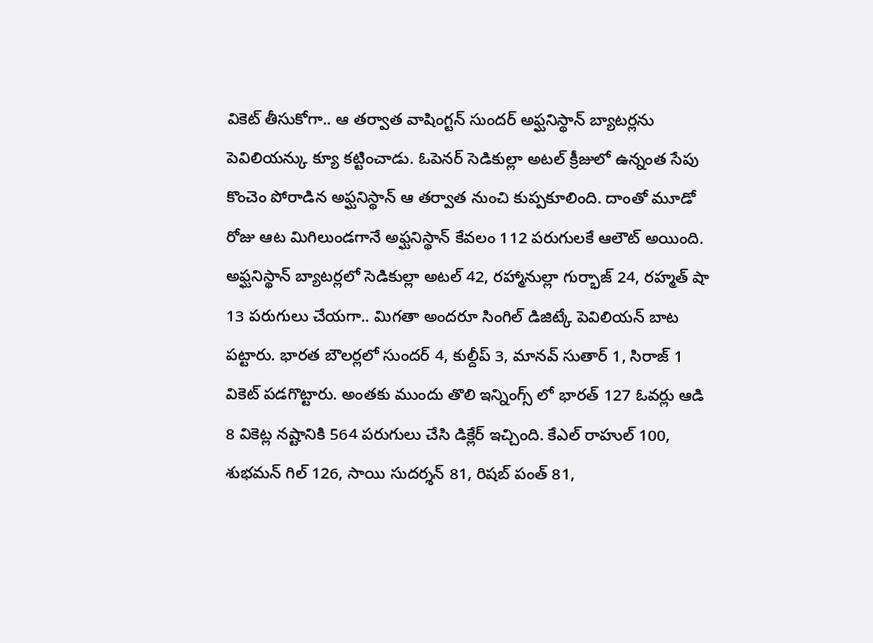వికెట్ తీసుకోగా.. ఆ తర్వాత వాషింగ్టన్ సుందర్ అఫ్ఘనిస్థాన్ బ్యాటర్లను పెవిలియన్కు క్యూ కట్టించాడు. ఓపెనర్ సెడికుల్లా అటల్ క్రీజులో ఉన్నంత సేపు కొంచెం పోరాడిన అఫ్ఘనిస్థాన్ ఆ తర్వాత నుంచి కుప్పకూలింది. దాంతో మూడో రోజు ఆట మిగిలుండగానే అఫ్ఘనిస్థాన్ కేవలం 112 పరుగులకే ఆలౌట్ అయింది. అఫ్ఘనిస్థాన్ బ్యాటర్లలో సెడికుల్లా అటల్ 42, రహ్మానుల్లా గుర్భాజ్ 24, రహ్మత్ షా 13 పరుగులు చేయగా.. మిగతా అందరూ సింగిల్ డిజిట్కే పెవిలియన్ బాట పట్టారు. భారత బౌలర్లలో సుందర్ 4, కుల్దీప్ 3, మానవ్ సుతార్ 1, సిరాజ్ 1 వికెట్ పడగొట్టారు. అంతకు ముందు తొలి ఇన్నింగ్స్ లో భారత్ 127 ఓవర్లు ఆడి 8 వికెట్ల నష్టానికి 564 పరుగులు చేసి డిక్లేర్ ఇచ్చింది. కేఎల్ రాహుల్ 100, శుభమన్ గిల్ 126, సాయి సుదర్శన్ 81, రిషబ్ పంత్ 81,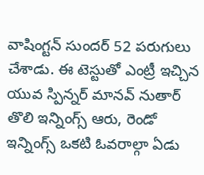వాషింగ్టన్ సుందర్ 52 పరుగులు చేశాడు. ఈ టెస్టుతో ఎంట్రీ ఇచ్చిన యువ స్పిన్నర్ మానవ్ నుతార్ తొలి ఇన్నింగ్స్ ఆరు, రెండో ఇన్నింగ్స్ ఒకటి ఓవరాల్గా ఏడు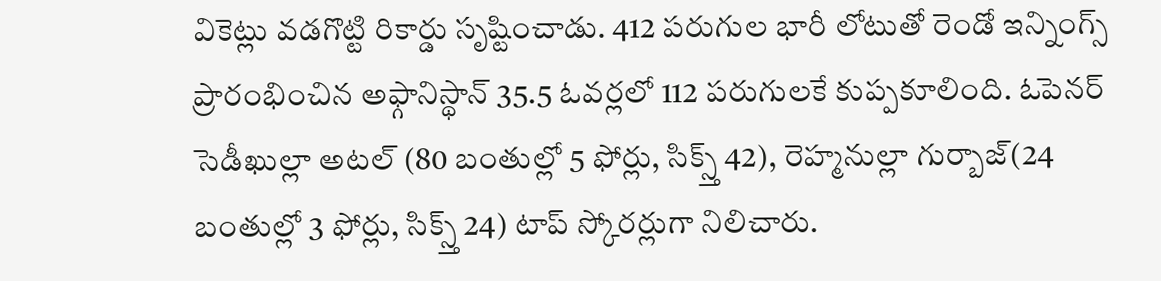వికెట్లు వడగొట్టి రికార్డు సృష్టించాడు. 412 పరుగుల భారీ లోటుతో రెండో ఇన్నింగ్స్ ప్రారంభించిన అఫ్గానిస్థాన్ 35.5 ఓవర్లలో 112 పరుగులకే కుప్పకూలింది. ఓపెనర్ సెడీఖుల్లా అటల్ (80 బంతుల్లో 5 ఫోర్లు, సిక్స్త్ 42), రెహ్మనుల్లా గుర్బాజ్(24 బంతుల్లో 3 ఫోర్లు, సిక్స్త్ 24) టాప్ స్కోరర్లుగా నిలిచారు.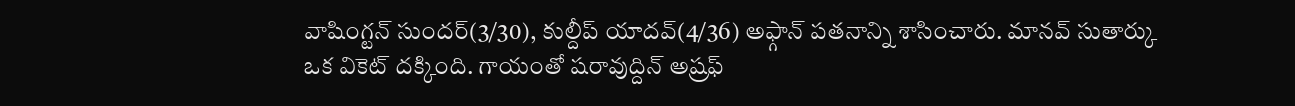వాషింగ్టన్ సుందర్(3/30), కుల్దీప్ యాదవ్(4/36) అఫ్గాన్ పతనాన్ని శాసించారు. మానవ్ సుతార్కు ఒక వికెట్ దక్కింది. గాయంతో షరావుద్దిన్ అష్రఫ్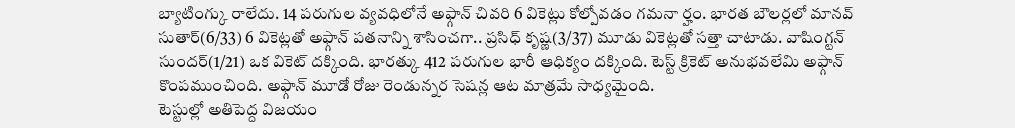బ్యాటింగ్కు రాలేదు. 14 పరుగుల వ్యవధిలోనే అఫ్గాన్ చివరి 6 వికెట్లు కోల్పోవడం గమనా ర్హం. భారత బౌలర్లలో మానవ్ సుతార్(6/33) 6 వికెట్లతో అఫ్గాన్ పతనాన్ని శాసించగా.. ప్రసిధ్ కృష్ణ(3/37) మూడు వికెట్లతో సత్తా చాటాడు. వాషింగ్టన్ సుందర్(1/21) ఒక వికెట్ దక్కింది. భారత్కు 412 పరుగుల భారీ ఆధిక్యం దక్కింది. టెస్ట్ క్రికెట్ అనుభవలేమి అఫ్గాన్ కొంపముంచింది. అఫ్గాన్ మూడో రోజు రెండున్నర సెషన్ల ఆట మాత్రమే సాధ్యమైంది.
టెస్టుల్లో అతిపెద్ద విజయం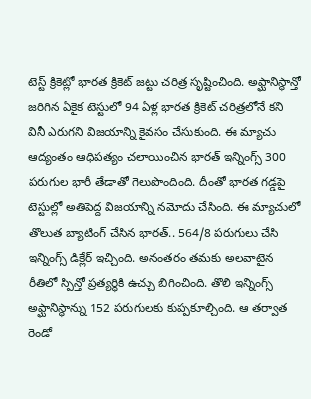టెస్ట్ క్రికెట్లో భారత క్రికెట్ జట్టు చరిత్ర సృష్టించింది. అఫ్ఘానిస్థాన్తో జరిగిన ఏకైక టెస్టులో 94 ఏళ్ల భారత క్రికెట్ చరిత్రలోనే కని వినీ ఎరుగని విజయాన్ని కైవసం చేసుకుంది. ఈ మ్యాచు ఆద్యంతం ఆధిపత్యం చలాయించిన భారత్ ఇన్నింగ్స్ 300 పరుగుల భారీ తేడాతో గెలుపొందింది. దీంతో భారత గడ్డపై టెస్టుల్లో అతిపెద్ద విజయాన్ని నమోదు చేసింది. ఈ మ్యాచులో తొలుత బ్యాటింగ్ చేసిన భారత్.. 564/8 పరుగులు చేసి ఇన్నింగ్స్ డిక్లేర్ ఇచ్చింది. అనంతరం తమకు అలవాటైన రీతిలో స్పిన్తో ప్రత్యర్థికి ఉచ్చు బిగించింది. తొలి ఇన్నింగ్స్ అఫ్ఘానిస్థాన్ను 152 పరుగులకు కుప్పకూల్చింది. ఆ తర్వాత రెండో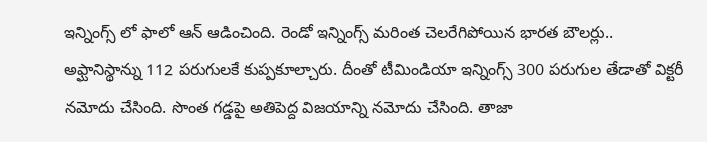ఇన్నింగ్స్ లో ఫాలో ఆన్ ఆడించింది. రెండో ఇన్నింగ్స్ మరింత చెలరేగిపోయిన భారత బౌలర్లు.. అఫ్ఘానిస్థాన్ను 112 పరుగులకే కుప్పకూల్చారు. దీంతో టీమిండియా ఇన్నింగ్స్ 300 పరుగుల తేడాతో విక్టరీ నమోదు చేసింది. సొంత గడ్డపై అతిపెద్ద విజయాన్ని నమోదు చేసింది. తాజా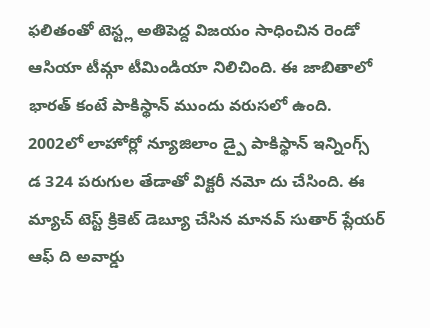ఫలితంతో టెస్ట్ల అతిపెద్ద విజయం సాధించిన రెండో ఆసియా టీమ్గా టీమిండియా నిలిచింది. ఈ జాబితాలో భారత్ కంటే పాకిస్థాన్ ముందు వరుసలో ఉంది. 2002లో లాహోర్లో న్యూజిలాం డ్పై పాకిస్థాన్ ఇన్నింగ్స్ డ 324 పరుగుల తేడాతో విక్టరీ నమో దు చేసింది. ఈ మ్యాచ్ టెస్ట్ క్రికెట్ డెబ్యూ చేసిన మానవ్ సుతార్ ప్లేయర్ ఆఫ్ ది అవార్డు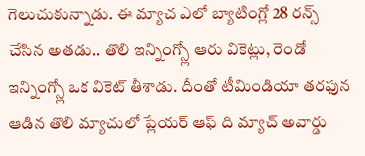గెలుచుకున్నాడు. ఈ మ్యాచ ఎలో బ్యాటింగ్లో 28 రన్స్ చేసిన అతడు.. తొలి ఇన్నింగ్స్లో ఆరు వికెట్లు, రెండో ఇన్నింగ్స్లో ఒక వికెట్ తీశాడు. దీంతో టీమిండియా తరఫున ఆడిన తొలి మ్యాచులో ప్లేయర్ ఆఫ్ ది మ్యాచ్ అవార్డు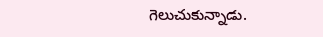గెలుచుకున్నాడు.